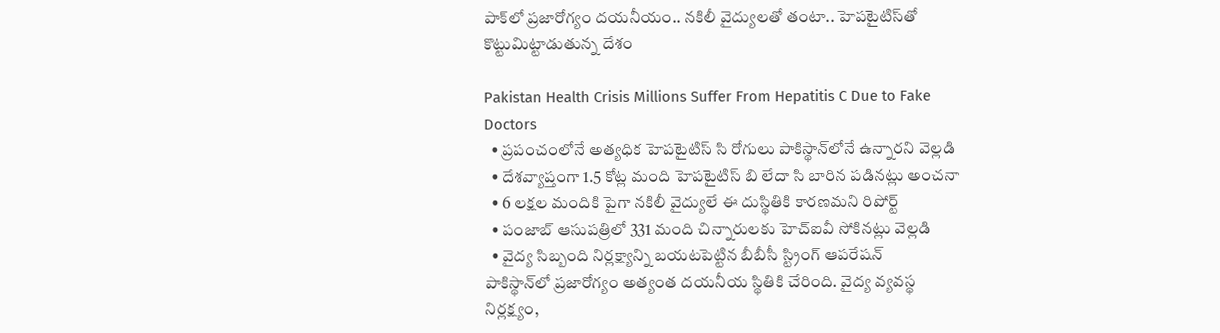పాక్‌లో ప్రజారోగ్యం దయనీయం.. నకిలీ వైద్యుల‌తో తంటా.. హెపటైటిస్‌తో కొట్టుమిట్టాడుతున్న దేశం

Pakistan Health Crisis Millions Suffer From Hepatitis C Due to Fake Doctors
  • ప్రపంచంలోనే అత్యధిక హెపటైటిస్ సి రోగులు పాకిస్థాన్‌లోనే ఉన్నారని వెల్లడి
  • దేశవ్యాప్తంగా 1.5 కోట్ల మంది హెపటైటిస్ బి లేదా సి బారిన పడినట్లు అంచనా
  • 6 లక్షల మందికి పైగా నకిలీ వైద్యులే ఈ దుస్థితికి కారణమని రిపోర్ట్
  • పంజాబ్ ఆసుపత్రిలో 331 మంది చిన్నారులకు హెచ్‌ఐవీ సోకినట్లు వెల్లడి
  • వైద్య సిబ్బంది నిర్లక్ష్యాన్ని బయటపెట్టిన‌ బీబీసీ స్ట్రింగ్ ఆపరేషన్
పాకిస్థాన్‌లో ప్రజారోగ్యం అత్యంత దయనీయ స్థితికి చేరింది. వైద్య వ్యవస్థ నిర్లక్ష్యం,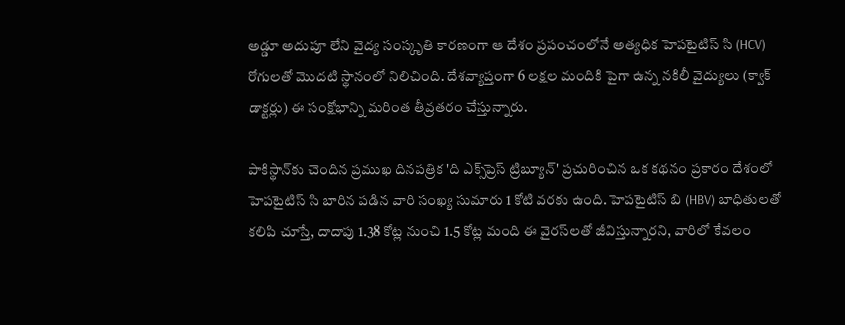అడ్డూ అదుపూ లేని వైద్య సంస్కృతి కారణంగా ఆ దేశం ప్రపంచంలోనే అత్యధిక హెపటైటిస్ సి (HCV) రోగులతో మొదటి స్థానంలో నిలిచింది. దేశవ్యాప్తంగా 6 లక్షల మందికి పైగా ఉన్న నకిలీ వైద్యులు (క్వాక్ డాక్టర్లు) ఈ సంక్షోభాన్ని మరింత తీవ్రతరం చేస్తున్నారు.

పాకిస్థాన్‌కు చెందిన ప్రముఖ దినపత్రిక 'ది ఎక్స్‌ప్రెస్ ట్రిబ్యూన్' ప్రచురించిన ఒక కథనం ప్రకారం దేశంలో హెపటైటిస్ సి బారిన పడిన వారి సంఖ్య సుమారు 1 కోటి వరకు ఉంది. హెపటైటిస్ బి (HBV) బాధితులతో కలిపి చూస్తే, దాదాపు 1.38 కోట్ల నుంచి 1.5 కోట్ల మంది ఈ వైరస్‌లతో జీవిస్తున్నారని, వారిలో కేవలం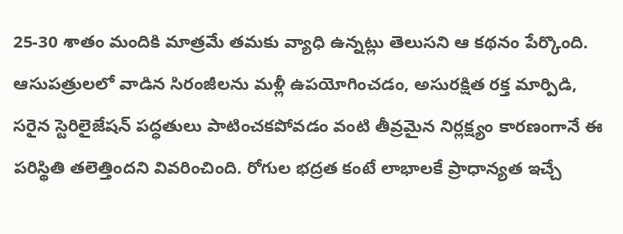25-30 శాతం మందికి మాత్రమే తమకు వ్యాధి ఉన్నట్లు తెలుసని ఆ కథనం పేర్కొంది. ఆసుపత్రులలో వాడిన సిరంజీలను మళ్లీ ఉపయోగించడం, అసురక్షిత రక్త మార్పిడి, సరైన స్టెరిలైజేషన్ పద్ధతులు పాటించకపోవడం వంటి తీవ్రమైన నిర్లక్ష్యం కారణంగానే ఈ పరిస్థితి తలెత్తిందని వివరించింది. రోగుల భద్రత కంటే లాభాలకే ప్రాధాన్యత ఇచ్చే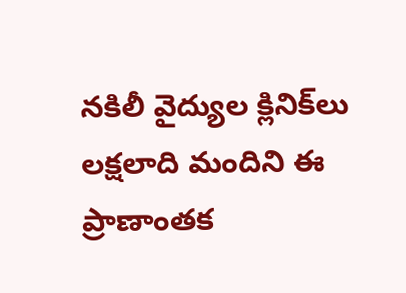నకిలీ వైద్యుల క్లినిక్‌లు లక్షలాది మందిని ఈ ప్రాణాంతక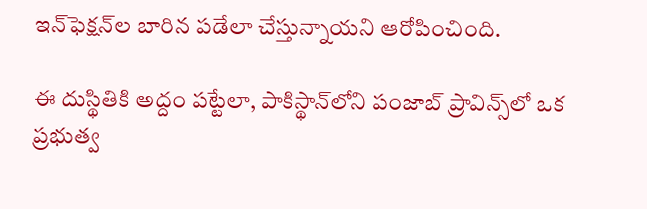ఇన్‌ఫెక్షన్‌ల బారిన పడేలా చేస్తున్నాయని ఆరోపించింది.

ఈ దుస్థితికి అద్దం పట్టేలా, పాకిస్థాన్‌లోని పంజాబ్ ప్రావిన్స్‌లో ఒక ప్రభుత్వ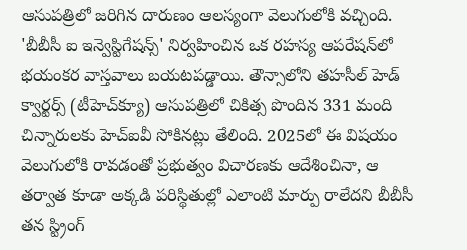ఆసుపత్రిలో జరిగిన దారుణం ఆలస్యంగా వెలుగులోకి వచ్చింది. 'బీబీసీ ఐ ఇన్వెస్టిగేషన్స్' నిర్వహించిన ఒక రహస్య ఆపరేషన్‌లో భయంకర వాస్తవాలు బయటపడ్డాయి. తౌన్సాలోని తహసీల్ హెడ్ క్వార్టర్స్ (టీహెచ్‌క్యూ) ఆసుపత్రిలో చికిత్స పొందిన 331 మంది చిన్నారులకు హెచ్‌ఐవీ సోకినట్లు తేలింది. 2025లో ఈ విషయం వెలుగులోకి రావడంతో ప్రభుత్వం విచారణకు ఆదేశించినా, ఆ తర్వాత కూడా అక్కడి పరిస్థితుల్లో ఎలాంటి మార్పు రాలేదని బీబీసీ తన స్ట్రింగ్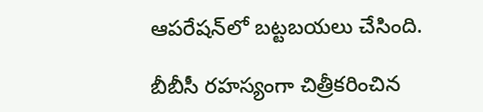ఆపరేషన్‌లో బట్టబయలు చేసింది.

బీబీసీ రహస్యంగా చిత్రీకరించిన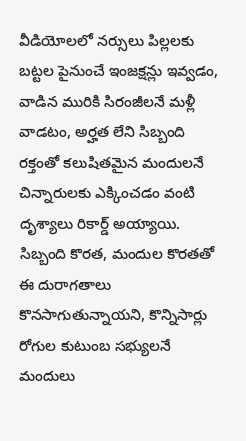వీడియోలలో నర్సులు పిల్లలకు బట్టల పైనుంచే ఇంజక్షన్లు ఇవ్వడం, వాడిన మురికి సిరంజీలనే మళ్లీ వాడటం, అర్హత లేని సిబ్బంది రక్తంతో కలుషితమైన మందులనే చిన్నారులకు ఎక్కించడం వంటి దృశ్యాలు రికార్డ్ అయ్యాయి. సిబ్బంది కొరత, మందుల కొరతతో ఈ దురాగతాలు కొనసాగుతున్నాయని, కొన్నిసార్లు రోగుల కుటుంబ సభ్యులనే మందులు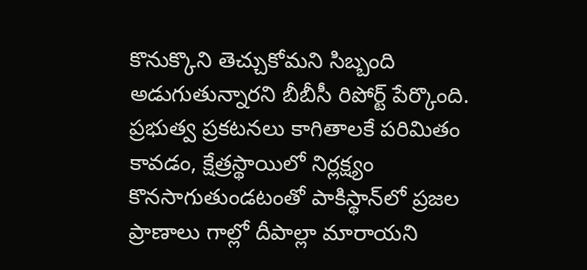కొనుక్కొని తెచ్చుకోమని సిబ్బంది అడుగుతున్నారని బీబీసీ రిపోర్ట్ పేర్కొంది. ప్రభుత్వ ప్రకటనలు కాగితాలకే పరిమితం కావడం, క్షేత్రస్థాయిలో నిర్లక్ష్యం కొనసాగుతుండటంతో పాకిస్థాన్‌లో ప్రజల ప్రాణాలు గాల్లో దీపాల్లా మారాయని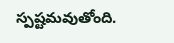స్పష్టమవుతోంది.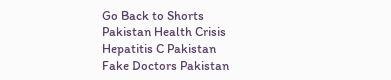Go Back to Shorts
Pakistan Health Crisis
Hepatitis C Pakistan
Fake Doctors Pakistan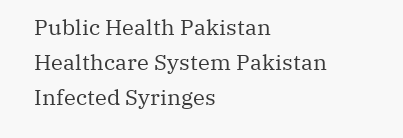Public Health Pakistan
Healthcare System Pakistan
Infected Syringes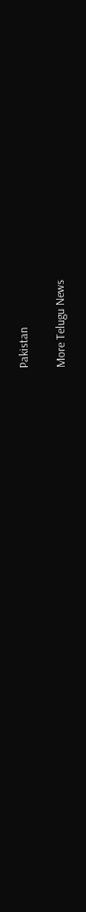Pakistan

More Telugu News